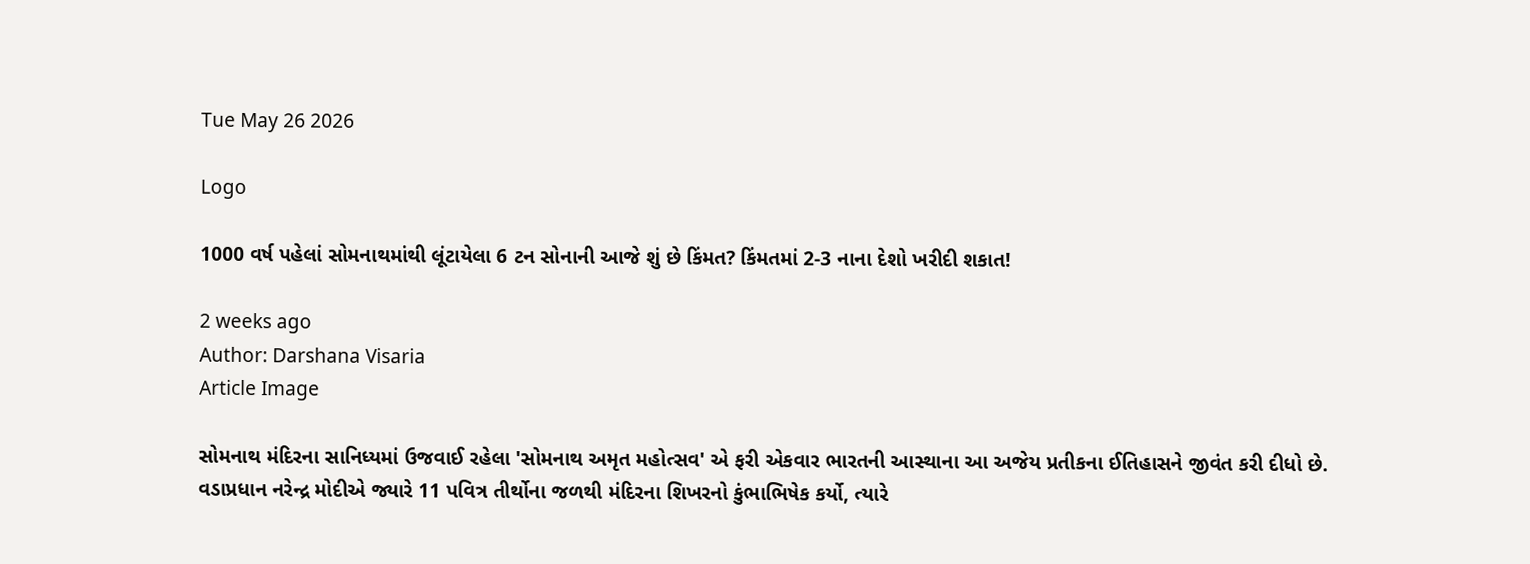Tue May 26 2026

Logo

1000 વર્ષ પહેલાં સોમનાથમાંથી લૂંટાયેલા 6 ટન સોનાની આજે શું છે કિંમત? કિંમતમાં 2-3 નાના દેશો ખરીદી શકાત!

2 weeks ago
Author: Darshana Visaria
Article Image

સોમનાથ મંદિરના સાનિધ્યમાં ઉજવાઈ રહેલા 'સોમનાથ અમૃત મહોત્સવ' એ ફરી એકવાર ભારતની આસ્થાના આ અજેય પ્રતીકના ઈતિહાસને જીવંત કરી દીધો છે. વડાપ્રધાન નરેન્દ્ર મોદીએ જ્યારે 11 પવિત્ર તીર્થોના જળથી મંદિરના શિખરનો કુંભાભિષેક કર્યો, ત્યારે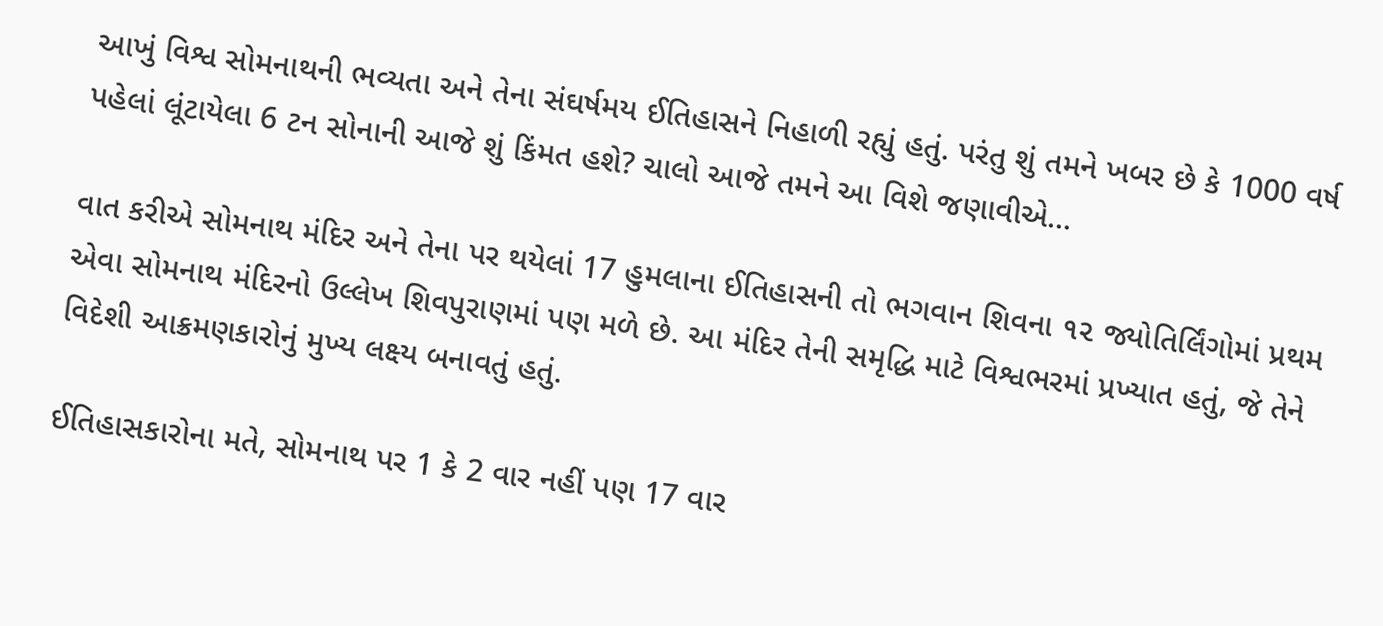આખું વિશ્વ સોમનાથની ભવ્યતા અને તેના સંઘર્ષમય ઈતિહાસને નિહાળી રહ્યું હતું. પરંતુ શું તમને ખબર છે કે 1000 વર્ષ પહેલાં લૂંટાયેલા 6 ટન સોનાની આજે શું કિંમત હશે? ચાલો આજે તમને આ વિશે જણાવીએ...

વાત કરીએ સોમનાથ મંદિર અને તેના પર થયેલાં 17 હુમલાના ઈતિહાસની તો ભગવાન શિવના ૧૨ જ્યોતિર્લિંગોમાં પ્રથમ એવા સોમનાથ મંદિરનો ઉલ્લેખ શિવપુરાણમાં પણ મળે છે. આ મંદિર તેની સમૃદ્ધિ માટે વિશ્વભરમાં પ્રખ્યાત હતું, જે તેને વિદેશી આક્રમણકારોનું મુખ્ય લક્ષ્ય બનાવતું હતું.

ઈતિહાસકારોના મતે, સોમનાથ પર 1 કે 2 વાર નહીં પણ 17 વાર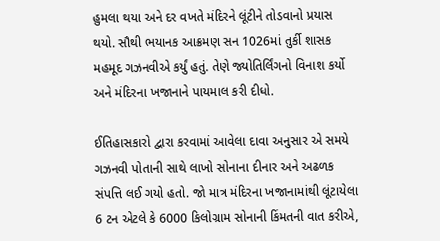હુમલા થયા અને દર વખતે મંદિરને લૂંટીને તોડવાનો પ્રયાસ થયો. સૌથી ભયાનક આક્રમણ સન 1026માં તુર્કી શાસક મહમૂદ ગઝનવીએ કર્યું હતું. તેણે જ્યોતિર્લિંગનો વિનાશ કર્યો અને મંદિરના ખજાનાને પાયમાલ કરી દીધો.

ઈતિહાસકારો દ્વારા કરવામાં આવેલા દાવા અનુસાર એ સમયે ગઝનવી પોતાની સાથે લાખો સોનાના દીનાર અને અઢળક સંપત્તિ લઈ ગયો હતો. જો માત્ર મંદિરના ખજાનામાંથી લૂંટાયેલા 6 ટન એટલે કે 6000 કિલોગ્રામ સોનાની કિંમતની વાત કરીએ,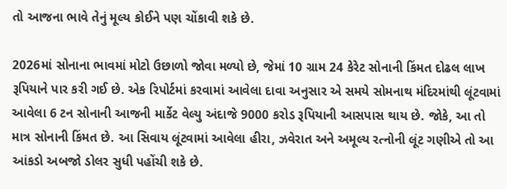તો આજના ભાવે તેનું મૂલ્ય કોઈને પણ ચોંકાવી શકે છે.

2026માં સોનાના ભાવમાં મોટો ઉછાળો જોવા મળ્યો છે, જેમાં 10 ગ્રામ 24 કેરેટ સોનાની કિંમત દોઢલ લાખ રૂપિયાને પાર કરી ગઈ છે. એક રિપોર્ટમાં કરવામાં આવેલા દાવા અનુસાર એ સમયે સોમનાથ મંદિરમાંથી લૂંટવામાં આવેલા 6 ટન સોનાની આજની માર્કેટ વેલ્યુ અંદાજે 9000 કરોડ રૂપિયાની આસપાસ થાય છે. જોકે, આ તો માત્ર સોનાની કિંમત છે. આ સિવાય લૂંટવામાં આવેલા હીરા, ઝવેરાત અને અમૂલ્ય રત્નોની લૂંટ ગણીએ તો આ આંકડો અબજો ડોલર સુધી પહોંચી શકે છે.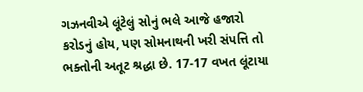ગઝનવીએ લૂંટેલું સોનું ભલે આજે હજારો કરોડનું હોય, પણ સોમનાથની ખરી સંપત્તિ તો ભક્તોની અતૂટ શ્રદ્ધા છે. 17-17 વખત લૂંટાયા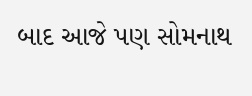બાદ આજે પણ સોમનાથ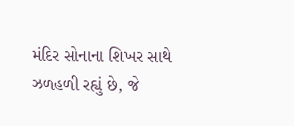મંદિર સોનાના શિખર સાથે ઝળહળી રહ્યું છે, જે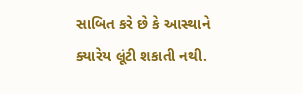સાબિત કરે છે કે આસ્થાને ક્યારેય લૂંટી શકાતી નથી.